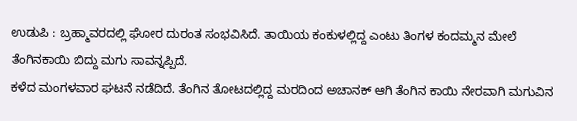ಉಡುಪಿ : ಬ್ರಹ್ಮಾವರದಲ್ಲಿ ಘೋರ ದುರಂತ ಸಂಭವಿಸಿದೆ. ತಾಯಿಯ ಕಂಕುಳಲ್ಲಿದ್ದ ಎಂಟು ತಿಂಗಳ ಕಂದಮ್ಮನ ಮೇಲೆ ತೆಂಗಿನಕಾಯಿ ಬಿದ್ದು ಮಗು ಸಾವನ್ನಪ್ಪಿದೆ.
ಕಳೆದ ಮಂಗಳವಾರ ಘಟನೆ ನಡೆದಿದೆ. ತೆಂಗಿನ ತೋಟದಲ್ಲಿದ್ದ ಮರದಿಂದ ಅಚಾನಕ್ ಆಗಿ ತೆಂಗಿನ ಕಾಯಿ ನೇರವಾಗಿ ಮಗುವಿನ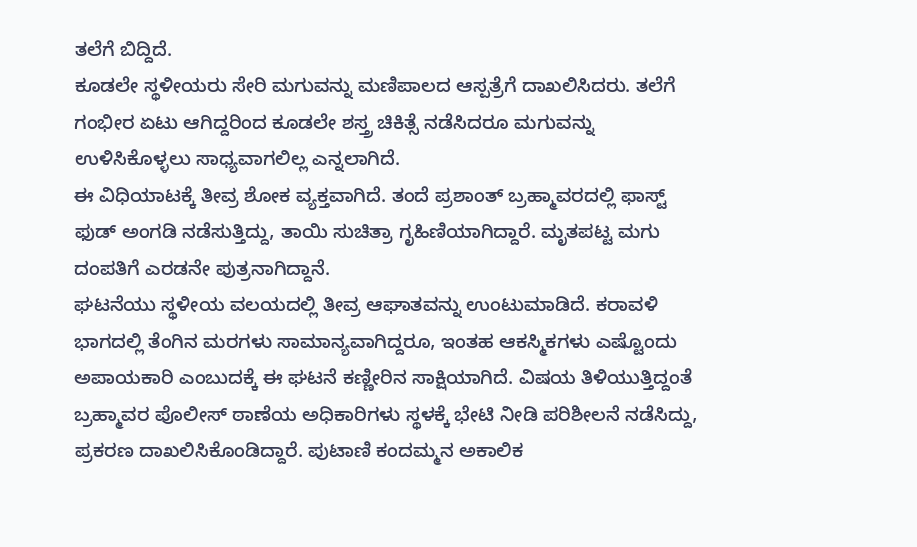ತಲೆಗೆ ಬಿದ್ದಿದೆ.
ಕೂಡಲೇ ಸ್ಥಳೀಯರು ಸೇರಿ ಮಗುವನ್ನು ಮಣಿಪಾಲದ ಆಸ್ಪತ್ರೆಗೆ ದಾಖಲಿಸಿದರು. ತಲೆಗೆ ಗಂಭೀರ ಏಟು ಆಗಿದ್ದರಿಂದ ಕೂಡಲೇ ಶಸ್ತ್ರ ಚಿಕಿತ್ಸೆ ನಡೆಸಿದರೂ ಮಗುವನ್ನು ಉಳಿಸಿಕೊಳ್ಳಲು ಸಾಧ್ಯವಾಗಲಿಲ್ಲ ಎನ್ನಲಾಗಿದೆ.
ಈ ವಿಧಿಯಾಟಕ್ಕೆ ತೀವ್ರ ಶೋಕ ವ್ಯಕ್ತವಾಗಿದೆ. ತಂದೆ ಪ್ರಶಾಂತ್ ಬ್ರಹ್ಮಾವರದಲ್ಲಿ ಫಾಸ್ಟ್ ಫುಡ್ ಅಂಗಡಿ ನಡೆಸುತ್ತಿದ್ದು, ತಾಯಿ ಸುಚಿತ್ರಾ ಗೃಹಿಣಿಯಾಗಿದ್ದಾರೆ. ಮೃತಪಟ್ಟ ಮಗು ದಂಪತಿಗೆ ಎರಡನೇ ಪುತ್ರನಾಗಿದ್ದಾನೆ.
ಘಟನೆಯು ಸ್ಥಳೀಯ ವಲಯದಲ್ಲಿ ತೀವ್ರ ಆಘಾತವನ್ನು ಉಂಟುಮಾಡಿದೆ. ಕರಾವಳಿ ಭಾಗದಲ್ಲಿ ತೆಂಗಿನ ಮರಗಳು ಸಾಮಾನ್ಯವಾಗಿದ್ದರೂ, ಇಂತಹ ಆಕಸ್ಮಿಕಗಳು ಎಷ್ಟೊಂದು ಅಪಾಯಕಾರಿ ಎಂಬುದಕ್ಕೆ ಈ ಘಟನೆ ಕಣ್ಣೀರಿನ ಸಾಕ್ಷಿಯಾಗಿದೆ. ವಿಷಯ ತಿಳಿಯುತ್ತಿದ್ದಂತೆ ಬ್ರಹ್ಮಾವರ ಪೊಲೀಸ್ ಠಾಣೆಯ ಅಧಿಕಾರಿಗಳು ಸ್ಥಳಕ್ಕೆ ಭೇಟಿ ನೀಡಿ ಪರಿಶೀಲನೆ ನಡೆಸಿದ್ದು, ಪ್ರಕರಣ ದಾಖಲಿಸಿಕೊಂಡಿದ್ದಾರೆ. ಪುಟಾಣಿ ಕಂದಮ್ಮನ ಅಕಾಲಿಕ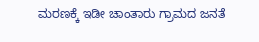ಮರಣಕ್ಕೆ ಇಡೀ ಚಾಂತಾರು ಗ್ರಾಮದ ಜನತೆ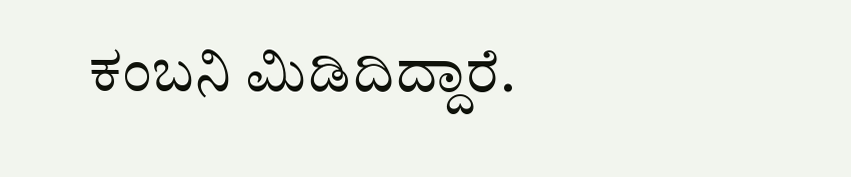ಕಂಬನಿ ಮಿಡಿದಿದ್ದಾರೆ.